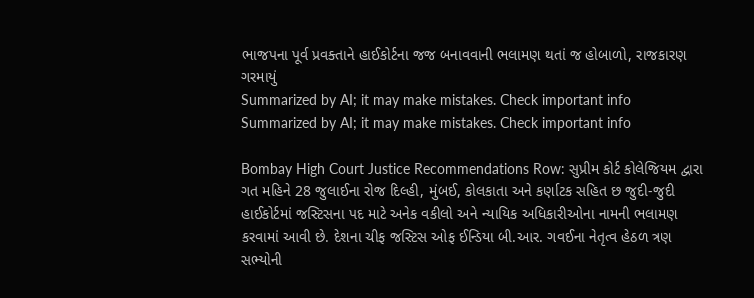ભાજપના પૂર્વ પ્રવક્તાને હાઈકોર્ટના જજ બનાવવાની ભલામણ થતાં જ હોબાળો, રાજકારણ ગરમાયું
Summarized by AI; it may make mistakes. Check important info
Summarized by AI; it may make mistakes. Check important info

Bombay High Court Justice Recommendations Row: સુપ્રીમ કોર્ટ કોલેજિયમ દ્વારા ગત મહિને 28 જુલાઈના રોજ દિલ્હી, મુંબઈ, કોલકાતા અને કર્ણાટક સહિત છ જુદી-જુદી હાઈકોર્ટમાં જસ્ટિસના પદ માટે અનેક વકીલો અને ન્યાયિક અધિકારીઓના નામની ભલામણ કરવામાં આવી છે. દેશના ચીફ જસ્ટિસ ઓફ ઈન્ડિયા બી.આર. ગવઈના નેતૃત્વ હેઠળ ત્રણ સભ્યોની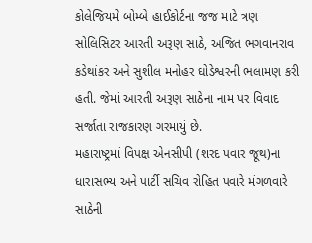કોલેજિયમે બોમ્બે હાઈકોર્ટના જજ માટે ત્રણ સોલિસિટર આરતી અરૂણ સાઠે, અજિત ભગવાનરાવ કડેથાંકર અને સુશીલ મનોહર ઘોડેશ્વરની ભલામણ કરી હતી. જેમાં આરતી અરૂણ સાઠેના નામ પર વિવાદ સર્જાતા રાજકારણ ગરમાયું છે.
મહારાષ્ટ્રમાં વિપક્ષ એનસીપી (શરદ પવાર જૂથ)ના ધારાસભ્ય અને પાર્ટી સચિવ રોહિત પવારે મંગળવારે સાઠેની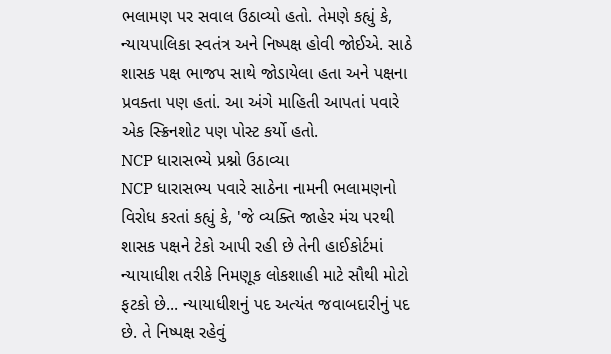ભલામણ પર સવાલ ઉઠાવ્યો હતો. તેમણે કહ્યું કે, ન્યાયપાલિકા સ્વતંત્ર અને નિષ્પક્ષ હોવી જોઈએ. સાઠે શાસક પક્ષ ભાજપ સાથે જોડાયેલા હતા અને પક્ષના પ્રવક્તા પણ હતાં. આ અંગે માહિતી આપતાં પવારે એક સ્ક્રિનશોટ પણ પોસ્ટ કર્યો હતો.
NCP ધારાસભ્યે પ્રશ્નો ઉઠાવ્યા
NCP ધારાસભ્ય પવારે સાઠેના નામની ભલામણનો વિરોધ કરતાં કહ્યું કે, 'જે વ્યક્તિ જાહેર મંચ પરથી શાસક પક્ષને ટેકો આપી રહી છે તેની હાઈકોર્ટમાં ન્યાયાધીશ તરીકે નિમણૂક લોકશાહી માટે સૌથી મોટો ફટકો છે... ન્યાયાધીશનું પદ અત્યંત જવાબદારીનું પદ છે. તે નિષ્પક્ષ રહેવું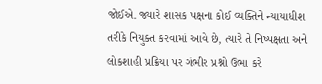જોઈએ. જ્યારે શાસક પક્ષના કોઈ વ્યક્તિને ન્યાયાધીશ તરીકે નિયુક્ત કરવામાં આવે છે, ત્યારે તે નિષ્પક્ષતા અને લોકશાહી પ્રક્રિયા પર ગંભીર પ્રશ્નો ઉભા કરે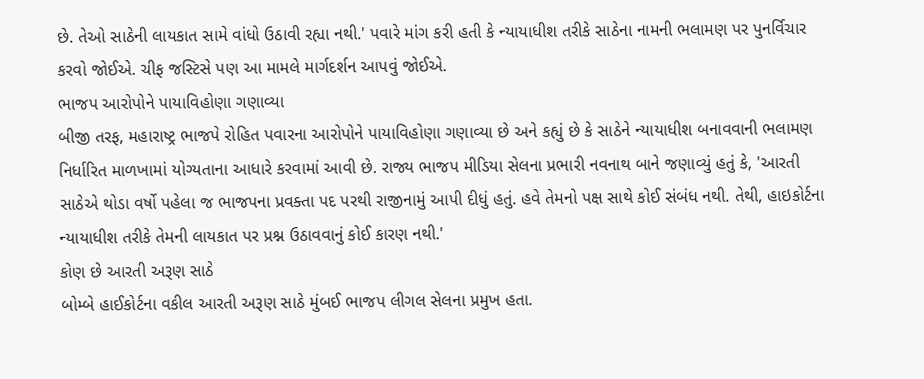છે. તેઓ સાઠેની લાયકાત સામે વાંધો ઉઠાવી રહ્યા નથી.' પવારે માંગ કરી હતી કે ન્યાયાધીશ તરીકે સાઠેના નામની ભલામણ પર પુનર્વિચાર કરવો જોઈએ. ચીફ જસ્ટિસે પણ આ મામલે માર્ગદર્શન આપવું જોઈએ.
ભાજપ આરોપોને પાયાવિહોણા ગણાવ્યા
બીજી તરફ, મહારાષ્ટ્ર ભાજપે રોહિત પવારના આરોપોને પાયાવિહોણા ગણાવ્યા છે અને કહ્યું છે કે સાઠેને ન્યાયાધીશ બનાવવાની ભલામણ નિર્ધારિત માળખામાં યોગ્યતાના આધારે કરવામાં આવી છે. રાજ્ય ભાજપ મીડિયા સેલના પ્રભારી નવનાથ બાને જણાવ્યું હતું કે, 'આરતી સાઠેએ થોડા વર્ષો પહેલા જ ભાજપના પ્રવક્તા પદ પરથી રાજીનામું આપી દીધું હતું. હવે તેમનો પક્ષ સાથે કોઈ સંબંધ નથી. તેથી, હાઇકોર્ટના ન્યાયાધીશ તરીકે તેમની લાયકાત પર પ્રશ્ન ઉઠાવવાનું કોઈ કારણ નથી.'
કોણ છે આરતી અરૂણ સાઠે
બોમ્બે હાઈકોર્ટના વકીલ આરતી અરૂણ સાઠે મુંબઈ ભાજપ લીગલ સેલના પ્રમુખ હતા.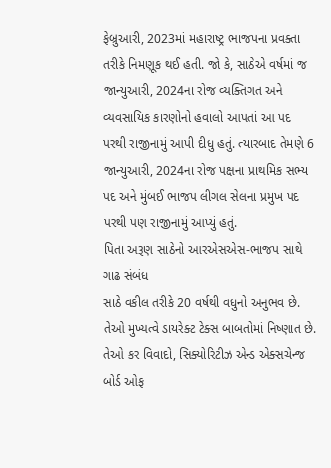ફેબ્રુઆરી, 2023માં મહારાષ્ટ્ર ભાજપના પ્રવક્તા તરીકે નિમણૂક થઈ હતી. જો કે, સાઠેએ વર્ષમાં જ જાન્યુઆરી, 2024ના રોજ વ્યક્તિગત અને વ્યવસાયિક કારણોનો હવાલો આપતાં આ પદ પરથી રાજીનામું આપી દીધુ હતું. ત્યારબાદ તેમણે 6 જાન્યુઆરી, 2024ના રોજ પક્ષના પ્રાથમિક સભ્ય પદ અને મુંબઈ ભાજપ લીગલ સેલના પ્રમુખ પદ પરથી પણ રાજીનામું આપ્યું હતું.
પિતા અરૂણ સાઠેનો આરએસએસ-ભાજપ સાથે ગાઢ સંબંધ
સાઠે વકીલ તરીકે 20 વર્ષથી વધુનો અનુભવ છે. તેઓ મુખ્યત્વે ડાયરેક્ટ ટેક્સ બાબતોમાં નિષ્ણાત છે. તેઓ કર વિવાદો, સિક્યોરિટીઝ એન્ડ એક્સચેન્જ બોર્ડ ઓફ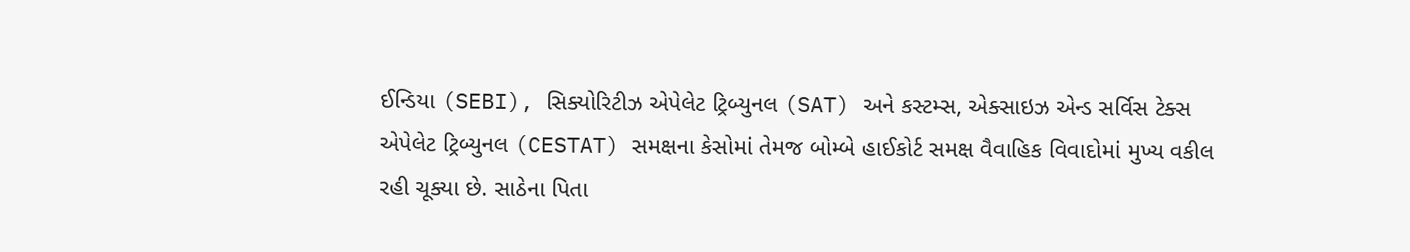ઈન્ડિયા (SEBI), સિક્યોરિટીઝ એપેલેટ ટ્રિબ્યુનલ (SAT) અને કસ્ટમ્સ, એક્સાઇઝ એન્ડ સર્વિસ ટેક્સ એપેલેટ ટ્રિબ્યુનલ (CESTAT) સમક્ષના કેસોમાં તેમજ બોમ્બે હાઈકોર્ટ સમક્ષ વૈવાહિક વિવાદોમાં મુખ્ય વકીલ રહી ચૂક્યા છે. સાઠેના પિતા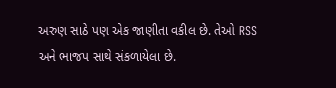અરુણ સાઠે પણ એક જાણીતા વકીલ છે. તેઓ RSS અને ભાજપ સાથે સંકળાયેલા છે.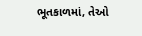ભૂતકાળમાં, તેઓ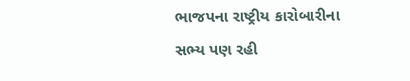ભાજપના રાષ્ટ્રીય કારોબારીના સભ્ય પણ રહી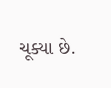ચૂક્યા છે.